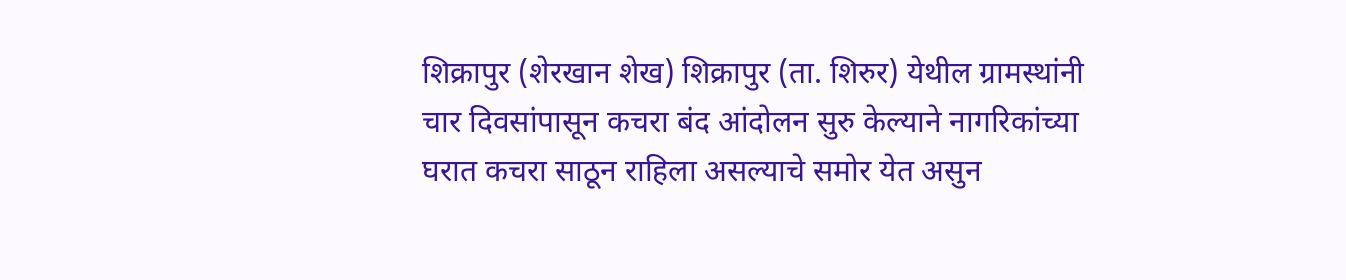शिक्रापुर (शेरखान शेख) शिक्रापुर (ता. शिरुर) येथील ग्रामस्थांनी चार दिवसांपासून कचरा बंद आंदोलन सुरु केल्याने नागरिकांच्या घरात कचरा साठून राहिला असल्याचे समोर येत असुन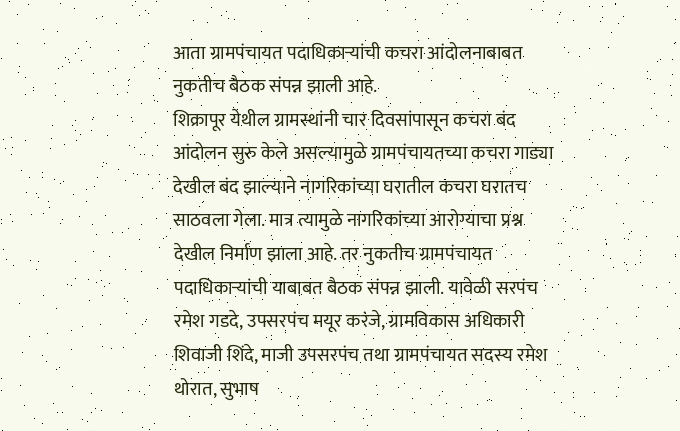आता ग्रामपंचायत पदाधिकाऱ्यांची कचरा आंदोलनाबाबत नुकतीच बैठक संपन्न झाली आहे.
शिक्रापूर येथील ग्रामस्थांनी चार दिवसांपासून कचरा बंद आंदोलन सुरु केले असल्यामुळे ग्रामपंचायतच्या कचरा गाड्या देखील बंद झाल्याने नागरिकांच्या घरातील कचरा घरातच साठवला गेला. मात्र त्यामुळे नागरिकांच्या आरोग्याचा प्रश्न देखील निर्माण झाला आहे. तर नुकतीच ग्रामपंचायत पदाधिकाऱ्यांची याबाबत बैठक संपन्न झाली. यावेळी सरपंच रमेश गडदे, उपसरपंच मयूर करंजे, ग्रामविकास अधिकारी शिवाजी शिंदे, माजी उपसरपंच तथा ग्रामपंचायत सदस्य रमेश थोरात, सुभाष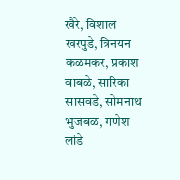खैरे, विशाल खरपुडे, त्रिनयन कळमकर, प्रकाश वाबळे, सारिका सासवडे, सोमनाथ भुजबळ, गणेश लांडे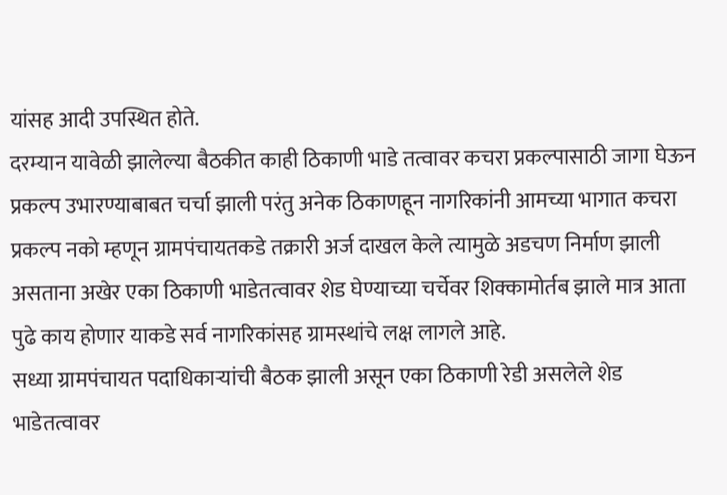यांसह आदी उपस्थित होते.
दरम्यान यावेळी झालेल्या बैठकीत काही ठिकाणी भाडे तत्वावर कचरा प्रकल्पासाठी जागा घेऊन प्रकल्प उभारण्याबाबत चर्चा झाली परंतु अनेक ठिकाणहून नागरिकांनी आमच्या भागात कचरा प्रकल्प नको म्हणून ग्रामपंचायतकडे तक्रारी अर्ज दाखल केले त्यामुळे अडचण निर्माण झाली असताना अखेर एका ठिकाणी भाडेतत्वावर शेड घेण्याच्या चर्चेवर शिक्कामोर्तब झाले मात्र आता पुढे काय होणार याकडे सर्व नागरिकांसह ग्रामस्थांचे लक्ष लागले आहे.
सध्या ग्रामपंचायत पदाधिकाऱ्यांची बैठक झाली असून एका ठिकाणी रेडी असलेले शेड भाडेतत्वावर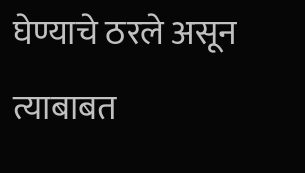घेण्याचे ठरले असून त्याबाबत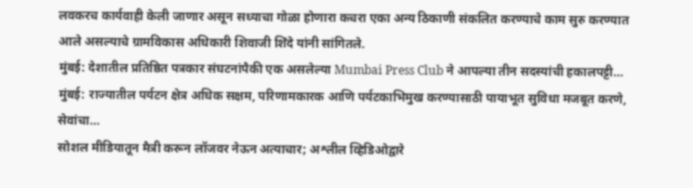लवकरच कार्यवाही केली जाणार असून सध्याचा गोळा होणारा कचरा एका अन्य ठिकाणी संकलित करण्याचे काम सुरु करण्यात आले असल्याचे ग्रामविकास अधिकारी शिवाजी शिंदे यांनी सांगितले.
मुंबई: देशातील प्रतिष्ठित पत्रकार संघटनांपैकी एक असलेल्या Mumbai Press Club ने आपल्या तीन सदस्यांची हकालपट्टी…
मुंबई: राज्यातील पर्यटन क्षेत्र अधिक सक्षम, परिणामकारक आणि पर्यटकाभिमुख करण्यासाठी पायाभूत सुविधा मजबूत करणे, सेवांचा…
सोशल मीडियातून मैत्री करून लॉजवर नेऊन अत्याचार; अश्लील व्हिडिओद्वारे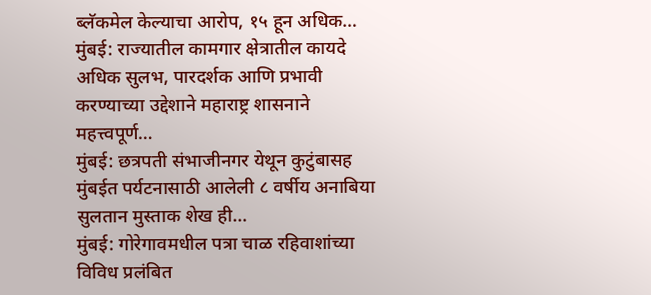ब्लॅकमेल केल्याचा आरोप, १५ हून अधिक…
मुंबई: राज्यातील कामगार क्षेत्रातील कायदे अधिक सुलभ, पारदर्शक आणि प्रभावी करण्याच्या उद्देशाने महाराष्ट्र शासनाने महत्त्वपूर्ण…
मुंबई: छत्रपती संभाजीनगर येथून कुटुंबासह मुंबईत पर्यटनासाठी आलेली ८ वर्षीय अनाबिया सुलतान मुस्ताक शेख ही…
मुंबई: गोरेगावमधील पत्रा चाळ रहिवाशांच्या विविध प्रलंबित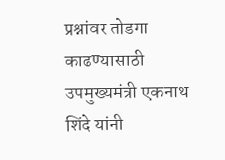प्रश्नांवर तोडगा काढण्यासाठी उपमुख्यमंत्री एकनाथ शिंदे यांनी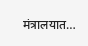मंत्रालयात…